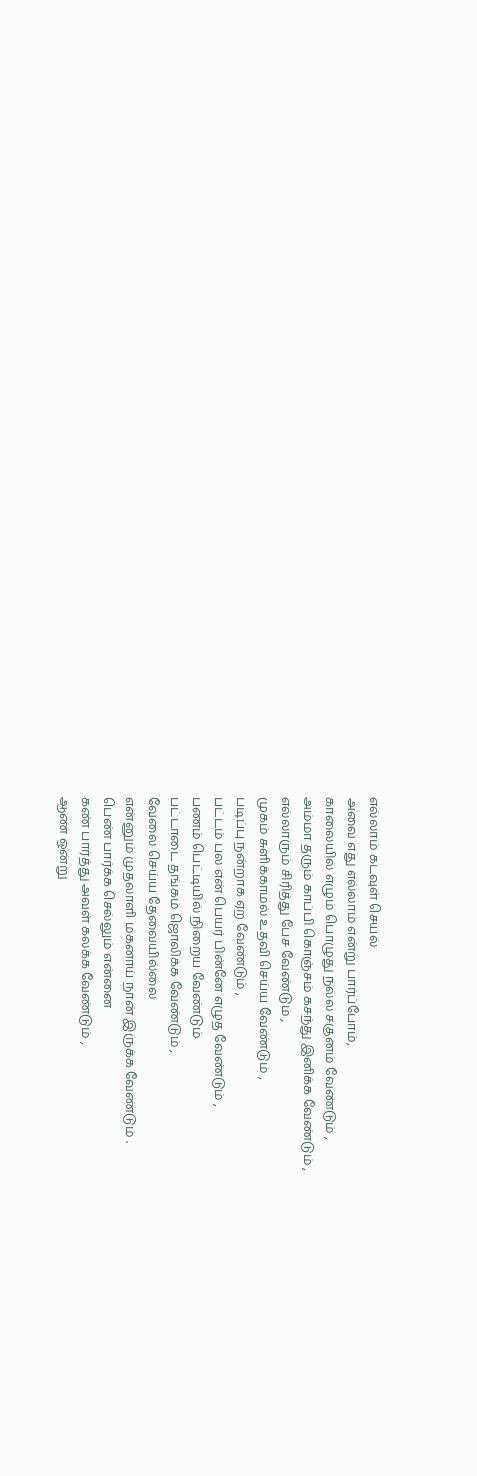எல்லாம் கடவுள் செயல்
அவை எது எல்லாம் என்று பார்ப்போம்,
காலையில் எழும் பொழுது நல்ல சகுனம் வேண்டும் ,
அம்மா தரும் காப்பி கொஞ்சம் கசந்து இனிக்க வேண்டும் ,
எல்லாரும் சிரித்து பேச வேண்டும் ,
முகம் சுளிக்காமல் உதவி செய்ய வேண்டும் ,
படிப்பு நன்றாக ஏற வேண்டும் ,
பட்டம் பல என் பெயர் பின்னே எழுத வேண்டும் ,
பணம் பெட்டியில் நிறைய வேண்டும்
பட்டாடை தங்கம் ஜொலிக்க வேண்டும் ,
வேலை செய்ய தேவையில்லை
என்னும் முதலாளி மகனாய் நான் இருக்க வேண்டும் .
பெண் பார்க்க செல்லும் என்னை
கண் பார்த்து அவள் கலக்க வேண்டும் ,
ஆண் ஒன்று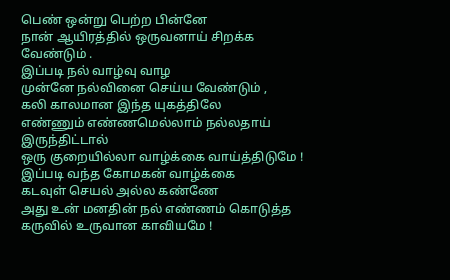பெண் ஒன்று பெற்ற பின்னே
நான் ஆயிரத்தில் ஒருவனாய் சிறக்க வேண்டும் .
இப்படி நல் வாழ்வு வாழ
முன்னே நல்வினை செய்ய வேண்டும் ,
கலி காலமான இந்த யுகத்திலே
எண்ணும் எண்ணமெல்லாம் நல்லதாய் இருந்திட்டால்
ஒரு குறையில்லா வாழ்க்கை வாய்த்திடுமே !
இப்படி வந்த கோமகன் வாழ்க்கை
கடவுள் செயல் அல்ல கண்ணே
அது உன் மனதின் நல் எண்ணம் கொடுத்த
கருவில் உருவான காவியமே !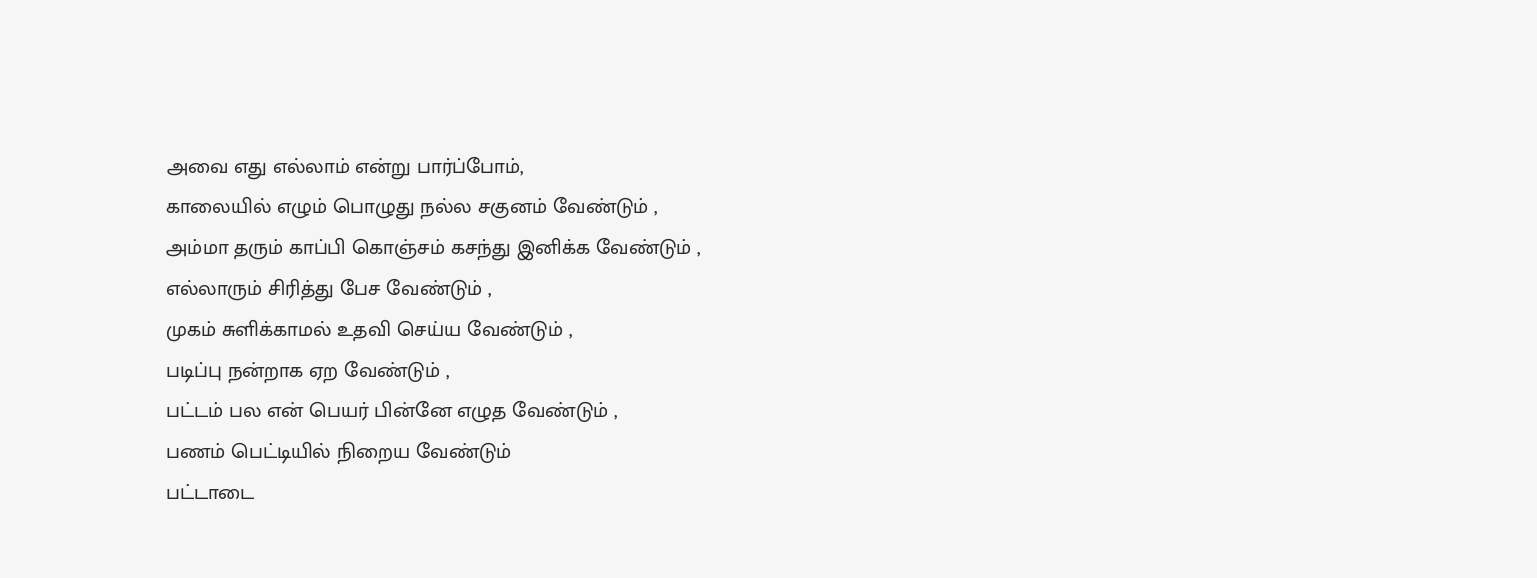அவை எது எல்லாம் என்று பார்ப்போம்,
காலையில் எழும் பொழுது நல்ல சகுனம் வேண்டும் ,
அம்மா தரும் காப்பி கொஞ்சம் கசந்து இனிக்க வேண்டும் ,
எல்லாரும் சிரித்து பேச வேண்டும் ,
முகம் சுளிக்காமல் உதவி செய்ய வேண்டும் ,
படிப்பு நன்றாக ஏற வேண்டும் ,
பட்டம் பல என் பெயர் பின்னே எழுத வேண்டும் ,
பணம் பெட்டியில் நிறைய வேண்டும்
பட்டாடை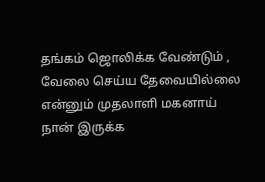தங்கம் ஜொலிக்க வேண்டும் ,
வேலை செய்ய தேவையில்லை
என்னும் முதலாளி மகனாய் நான் இருக்க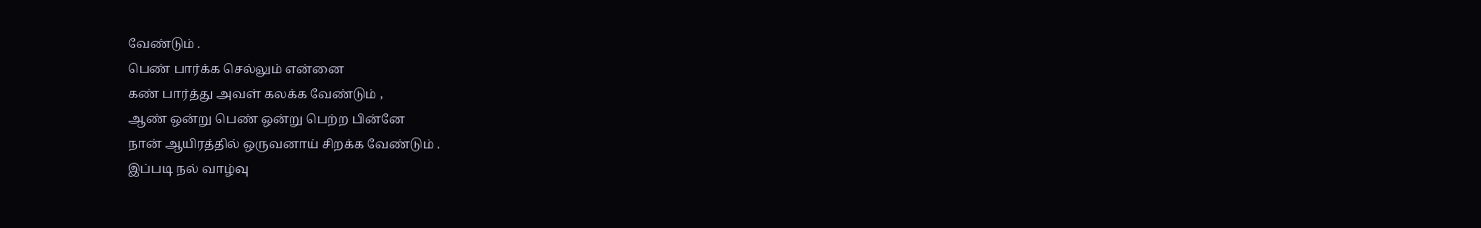வேண்டும் .
பெண் பார்க்க செல்லும் என்னை
கண் பார்த்து அவள் கலக்க வேண்டும் ,
ஆண் ஒன்று பெண் ஒன்று பெற்ற பின்னே
நான் ஆயிரத்தில் ஒருவனாய் சிறக்க வேண்டும் .
இப்படி நல் வாழ்வு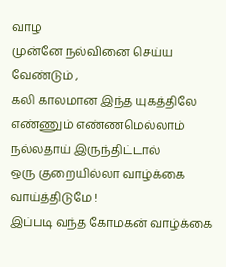வாழ
முன்னே நல்வினை செய்ய வேண்டும் ,
கலி காலமான இந்த யுகத்திலே
எண்ணும் எண்ணமெல்லாம் நல்லதாய் இருந்திட்டால்
ஒரு குறையில்லா வாழ்க்கை வாய்த்திடுமே !
இப்படி வந்த கோமகன் வாழ்க்கை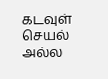கடவுள் செயல் அல்ல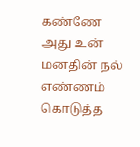கண்ணே
அது உன் மனதின் நல் எண்ணம் கொடுத்த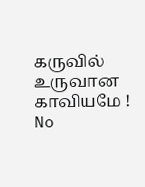கருவில் உருவான காவியமே !
No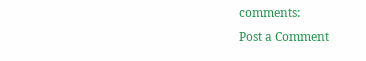comments:
Post a Comment